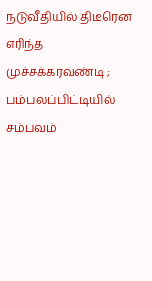நடுவீதியில் திடீரென எரிந்த முச்சக்கரவண்டி ; பம்பலப்பிட்டியில் சம்பவம்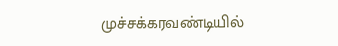முச்சக்கரவண்டியில்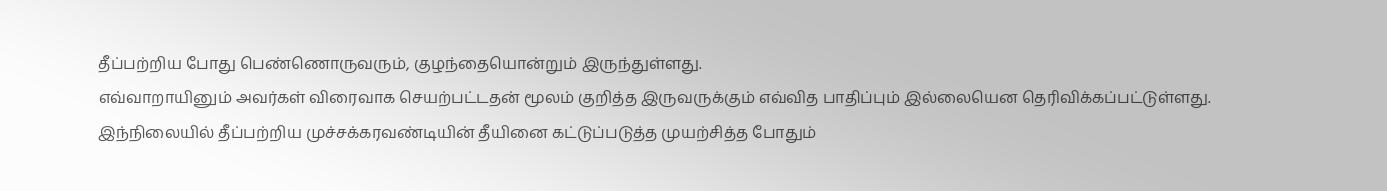தீப்பற்றிய போது பெண்ணொருவரும், குழந்தையொன்றும் இருந்துள்ளது.
எவ்வாறாயினும் அவர்கள் விரைவாக செயற்பட்டதன் மூலம் குறித்த இருவருக்கும் எவ்வித பாதிப்பும் இல்லையென தெரிவிக்கப்பட்டுள்ளது.
இந்நிலையில் தீப்பற்றிய முச்சக்கரவண்டியின் தீயினை கட்டுப்படுத்த முயற்சித்த போதும்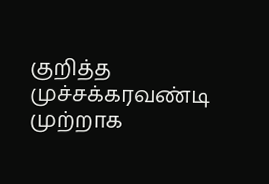குறித்த முச்சக்கரவண்டி முற்றாக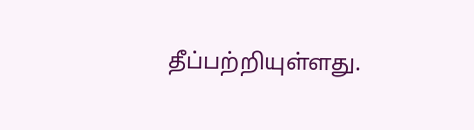தீப்பற்றியுள்ளது.